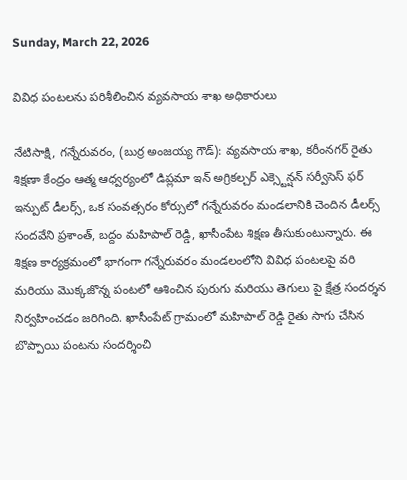Sunday, March 22, 2026

వివిధ పంటలను పరిశీలించిన వ్యవసాయ శాఖ అధికారులు

నేటిసాక్షి, గన్నేరువరం, (బుర్ర అంజయ్య గౌడ్): వ్యవసాయ శాఖ, కరీంనగర్ రైతు శిక్షణా కేంద్రం ఆత్మ ఆధ్వర్యంలో డిప్లమా ఇన్ అగ్రికల్చర్ ఎక్స్టెన్షన్ సర్వీసెస్ ఫర్ ఇన్పుట్ డీలర్స్, ఒక సంవత్సరం కోర్సులో గన్నేరువరం మండలానికి చెందిన డీలర్స్ సందవేని ప్రశాంత్, బద్దం మహిపాల్ రెడ్డి, ఖాసీంపేట శిక్షణ తీసుకుంటున్నారు. ఈ శిక్షణ కార్యక్రమంలో భాగంగా గన్నేరువరం మండలంలోని వివిధ పంటలపై వరి మరియు మొక్కజొన్న పంటలో ఆశించిన పురుగు మరియు తెగులు పై క్షేత్ర సందర్శన నిర్వహించడం జరిగింది. ఖాసీంపేట్ గ్రామంలో మహిపాల్ రెడ్డి రైతు సాగు చేసిన బొప్పాయి పంటను సందర్శించి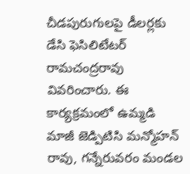చీడపురుగులపై డీలర్లకు డేసి ఫెసిలిటేటర్ రామచంద్రరావు వివరించారు. ఈ కార్యక్రమంలో ఉమ్మడి మాజీ జెడ్పిటిసి మన్మోహన్ రావు, గన్నేరువరం మండల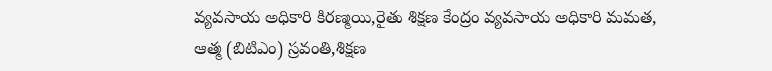వ్యవసాయ అధికారి కిరణ్మయి,రైతు శిక్షణ కేంద్రం వ్యవసాయ అధికారి మమత, ఆత్మ (బిటిఎం) స్రవంతి,శిక్షణ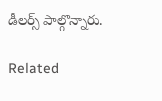డీలర్స్ పాల్గొన్నారు.

Related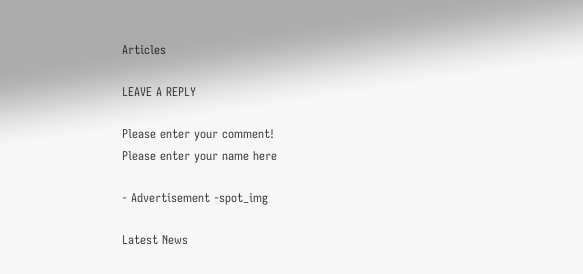Articles

LEAVE A REPLY

Please enter your comment!
Please enter your name here

- Advertisement -spot_img

Latest News